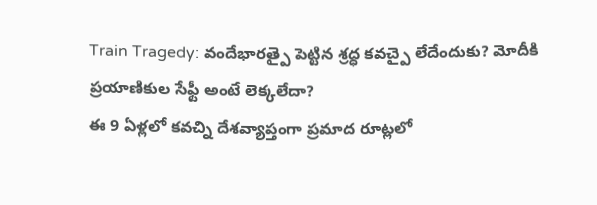Train Tragedy: వందేభారత్పై పెట్టిన శ్రద్ధ కవచ్పై లేదేందుకు? మోదీకి ప్రయాణికుల సేఫ్టీ అంటే లెక్కలేదా?
ఈ 9 ఏళ్లలో కవచ్ని దేశవ్యాప్తంగా ప్రమాద రూట్లలో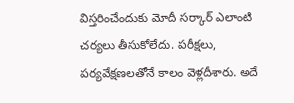విస్తరించేందుకు మోదీ సర్కార్ ఎలాంటి చర్యలు తీసుకోలేదు. పరీక్షలు, పర్యవేక్షణలతోనే కాలం వెళ్లదీశారు. అదే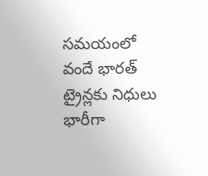సమయంలో వందే భారత్ ట్రైన్లకు నిధులు భారీగా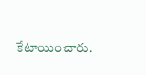కేటాయించారు.